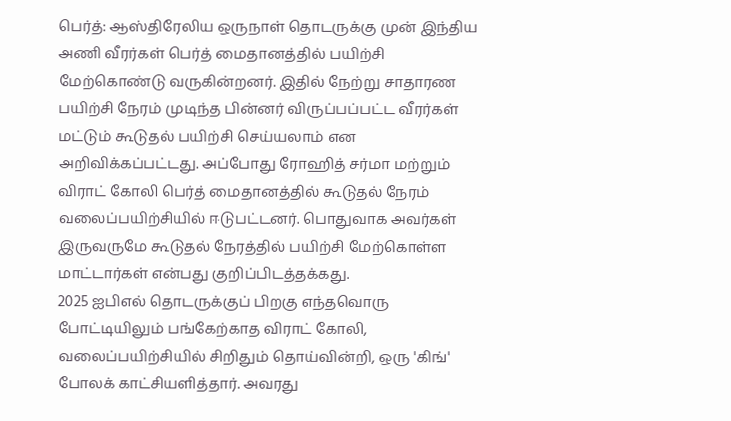பெர்த்: ஆஸ்திரேலிய ஒருநாள் தொடருக்கு முன் இந்திய அணி வீரர்கள் பெர்த் மைதானத்தில் பயிற்சி மேற்கொண்டு வருகின்றனர். இதில் நேற்று சாதாரண பயிற்சி நேரம் முடிந்த பின்னர் விருப்பப்பட்ட வீரர்கள் மட்டும் கூடுதல் பயிற்சி செய்யலாம் என அறிவிக்கப்பட்டது. அப்போது ரோஹித் சர்மா மற்றும் விராட் கோலி பெர்த் மைதானத்தில் கூடுதல் நேரம் வலைப்பயிற்சியில் ஈடுபட்டனர். பொதுவாக அவர்கள் இருவருமே கூடுதல் நேரத்தில் பயிற்சி மேற்கொள்ள மாட்டார்கள் என்பது குறிப்பிடத்தக்கது.
2025 ஐபிஎல் தொடருக்குப் பிறகு எந்தவொரு போட்டியிலும் பங்கேற்காத விராட் கோலி, வலைப்பயிற்சியில் சிறிதும் தொய்வின்றி, ஒரு 'கிங்' போலக் காட்சியளித்தார். அவரது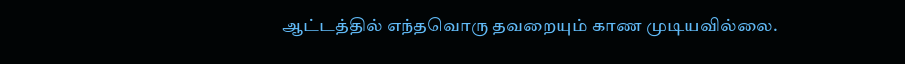ஆட்டத்தில் எந்தவொரு தவறையும் காண முடியவில்லை.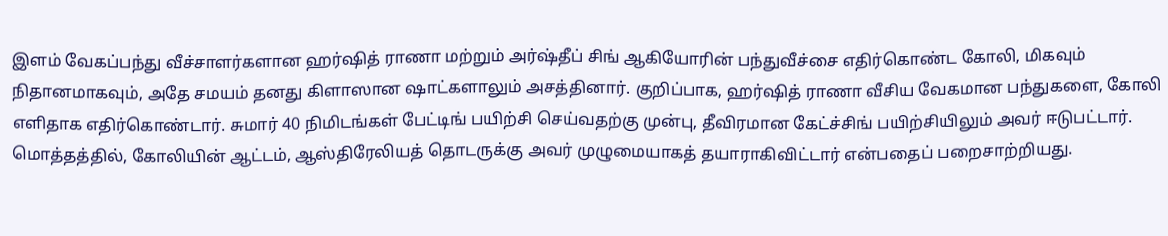இளம் வேகப்பந்து வீச்சாளர்களான ஹர்ஷித் ராணா மற்றும் அர்ஷ்தீப் சிங் ஆகியோரின் பந்துவீச்சை எதிர்கொண்ட கோலி, மிகவும் நிதானமாகவும், அதே சமயம் தனது கிளாஸான ஷாட்களாலும் அசத்தினார். குறிப்பாக, ஹர்ஷித் ராணா வீசிய வேகமான பந்துகளை, கோலி எளிதாக எதிர்கொண்டார். சுமார் 40 நிமிடங்கள் பேட்டிங் பயிற்சி செய்வதற்கு முன்பு, தீவிரமான கேட்ச்சிங் பயிற்சியிலும் அவர் ஈடுபட்டார். மொத்தத்தில், கோலியின் ஆட்டம், ஆஸ்திரேலியத் தொடருக்கு அவர் முழுமையாகத் தயாராகிவிட்டார் என்பதைப் பறைசாற்றியது.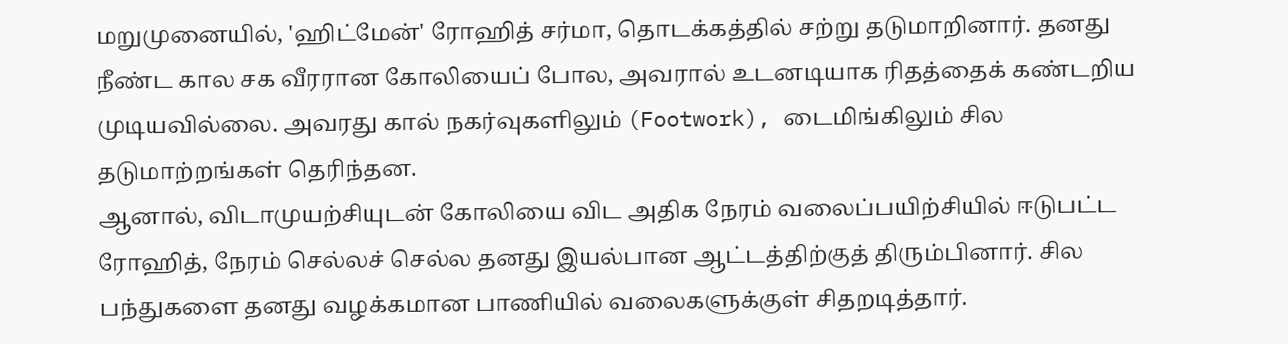மறுமுனையில், 'ஹிட்மேன்' ரோஹித் சர்மா, தொடக்கத்தில் சற்று தடுமாறினார். தனது நீண்ட கால சக வீரரான கோலியைப் போல, அவரால் உடனடியாக ரிதத்தைக் கண்டறிய முடியவில்லை. அவரது கால் நகர்வுகளிலும் (Footwork), டைமிங்கிலும் சில தடுமாற்றங்கள் தெரிந்தன.
ஆனால், விடாமுயற்சியுடன் கோலியை விட அதிக நேரம் வலைப்பயிற்சியில் ஈடுபட்ட ரோஹித், நேரம் செல்லச் செல்ல தனது இயல்பான ஆட்டத்திற்குத் திரும்பினார். சில பந்துகளை தனது வழக்கமான பாணியில் வலைகளுக்குள் சிதறடித்தார்.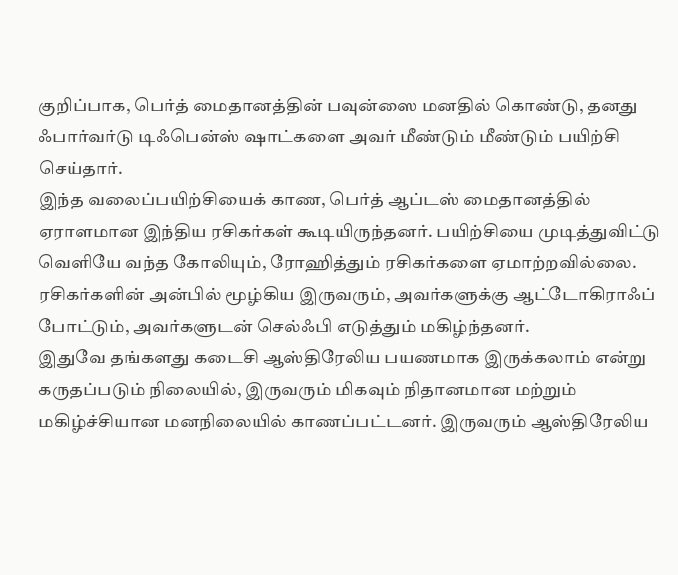குறிப்பாக, பெர்த் மைதானத்தின் பவுன்ஸை மனதில் கொண்டு, தனது ஃபார்வர்டு டிஃபென்ஸ் ஷாட்களை அவர் மீண்டும் மீண்டும் பயிற்சி செய்தார்.
இந்த வலைப்பயிற்சியைக் காண, பெர்த் ஆப்டஸ் மைதானத்தில் ஏராளமான இந்திய ரசிகர்கள் கூடியிருந்தனர். பயிற்சியை முடித்துவிட்டு வெளியே வந்த கோலியும், ரோஹித்தும் ரசிகர்களை ஏமாற்றவில்லை. ரசிகர்களின் அன்பில் மூழ்கிய இருவரும், அவர்களுக்கு ஆட்டோகிராஃப் போட்டும், அவர்களுடன் செல்ஃபி எடுத்தும் மகிழ்ந்தனர்.
இதுவே தங்களது கடைசி ஆஸ்திரேலிய பயணமாக இருக்கலாம் என்று கருதப்படும் நிலையில், இருவரும் மிகவும் நிதானமான மற்றும் மகிழ்ச்சியான மனநிலையில் காணப்பட்டனர். இருவரும் ஆஸ்திரேலிய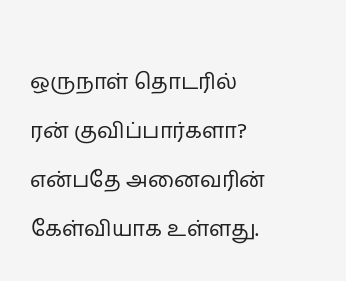ஒருநாள் தொடரில் ரன் குவிப்பார்களா? என்பதே அனைவரின் கேள்வியாக உள்ளது.